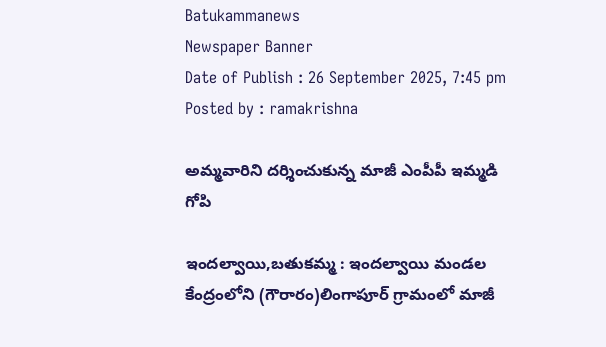Batukammanews
Newspaper Banner
Date of Publish : 26 September 2025, 7:45 pm Posted by : ramakrishna

అమ్మవారిని దర్శించుకున్న మాజీ ఎంపీపీ ఇమ్మడి గోపి

ఇందల్వాయి,బతుకమ్మ : ఇందల్వాయి మండల కేంద్రంలోని (గౌరారం)లింగాపూర్ గ్రామంలో మాజీ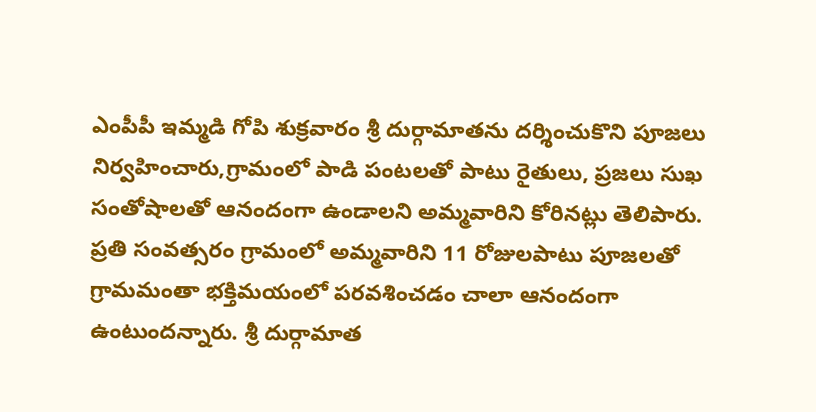ఎంపీపీ ఇమ్మడి గోపి శుక్రవారం శ్రీ దుర్గామాతను దర్శించుకొని పూజలు నిర్వహించారు,గ్రామంలో పాడి పంటలతో పాటు రైతులు, ప్రజలు సుఖ సంతోషాలతో ఆనందంగా ఉండాలని అమ్మవారిని కోరినట్లు తెలిపారు. ప్రతి సంవత్సరం గ్రామంలో అమ్మవారిని 11 రోజులపాటు పూజలతో గ్రామమంతా భక్తిమయంలో పరవశించడం చాలా ఆనందంగా ఉంటుందన్నారు. శ్రీ దుర్గామాత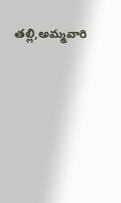తల్లి,అమ్మవారి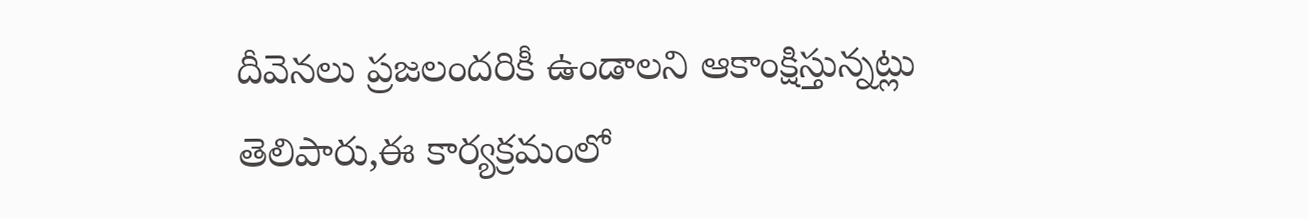దీవెనలు ప్రజలందరికీ ఉండాలని ఆకాంక్షిస్తున్నట్లు తెలిపారు,ఈ కార్యక్రమంలో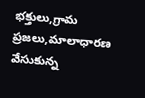భక్తులు,గ్రామ ప్రజలు,మాలాధారణ వేసుకున్న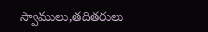స్వాములు,తదితరులు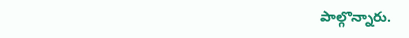పాల్గొన్నారు.